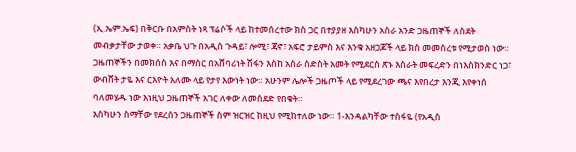(ኢ.ኤም.ኤፍ) በቅርቡ በአምስት ነጻ ፕሬሶች ላይ ከተመሰረተው ክስ ጋር በተያያዘ እስካሁን አስራ አንድ ጋዜጠኞች ለስደት መብቃታቸው ታወቀ። አቃቤ ህጉ በአዲስ ጉዳይ፣ ሎሚ፣ ጃኖ፣ አፍሮ ታይምስ እና እንቁ አዘጋጆች ላይ ክስ መመስረቱ የሚታወስ ነው። ጋዜጠኞችን በመክሰስ እና በማሰር በአሸባሪነት ሽፋን እስከ አስራ ስድስት አመት የሚደርስ ጽኑ እስራት መፍረድን በነእስክንድር ነጋ፣ ውብሸት ታዬ እና ርእዮት አለሙ ላይ የታየ እውነት ነው። አሁንም ሌሎች ጋዜጦች ላይ የሚደረገው ጫና እየበረታ እንጂ እየቀነሰ ባለመሄዱ ነው እነዚህ ጋዜጠኞች አገር ለቀው ለመሰደድ የበቁት።
እስካሁን ስማቸው የደረሰን ጋዜጠኞች ስም ዝርዝር ከዚህ የሚከተለው ነው። 1-እንዳልካቸው ተስፋዬ (የአዲስ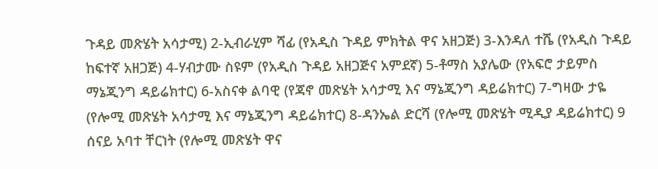ጉዳይ መጽሄት አሳታሚ) 2-ኢብራሂም ሻፊ (የአዲስ ጉዳይ ምክትል ዋና አዘጋጅ) 3-እንዳለ ተሼ (የአዲስ ጉዳይ ከፍተኛ አዘጋጅ) 4-ሃብታሙ ስዩም (የአዲስ ጉዳይ አዘጋጅና አምደኛ) 5-ቶማስ አያሌው (የአፍሮ ታይምስ ማኔጂንግ ዳይሬክተር) 6-አስናቀ ልባዊ (የጃኖ መጽሄት አሳታሚ እና ማኔጂንግ ዳይሬክተር) 7-ግዛው ታዬ (የሎሚ መጽሄት አሳታሚ እና ማኔጂንግ ዳይሬክተር) 8-ዳንኤል ድርሻ (የሎሚ መጽሄት ሚዲያ ዳይሬክተር) 9 ሰናይ አባተ ቸርነት (የሎሚ መጽሄት ዋና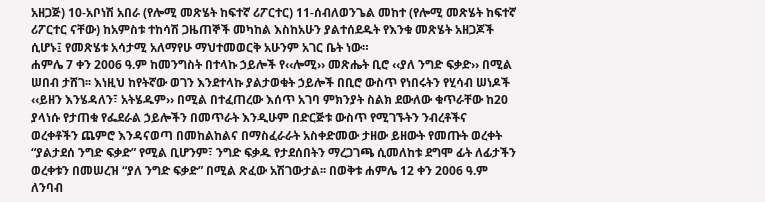አዘጋጅ) 10-አቦነሽ አበራ (የሎሚ መጽሄት ከፍተኛ ሪፖርተር) 11-ሰብለወንጌል መከተ (የሎሚ መጽሄት ከፍተኛ ሪፖርተር ናቸው) ከአምስቱ ተከሳሽ ጋዜጠኞች መካከል እስከአሁን ያልተሰደዱት የእንቁ መጽሄት አዘጋጆች ሲሆኑ፤ የመጽሄቱ አሳታሚ አለማየሁ ማህተመወርቅ አሁንም አገር ቤት ነው።
ሐምሌ 7 ቀን 2006 ዓ.ም ከመንግስት በተላኩ ኃይሎች የ‹‹ሎሚ›› መጽሔት ቢሮ ‹‹ያለ ንግድ ፍቃድ›› በሚል ሠበብ ታሸገ፡፡ እነዚህ ከየትኛው ወገን እንደተላኩ ያልታወቁት ኃይሎች በቢሮ ውስጥ የነበሩትን የሂሳብ ሠነዶች ‹‹ይዘን እንሄዳለን፣ አትሄዱም›› በሚል በተፈጠረው እሰጥ አገባ ምክንያት ስልክ ደውለው ቁጥራቸው ከ20 ያላነሱ የታጠቁ የፌደራል ኃይሎችን በመጥራት እንዲሁም በድርጅቱ ውስጥ የሚገኙትን ንብረቶችና ወረቀቶችን ጨምሮ እንዳናወጣ በመከልከልና በማስፈራራት አስቀድመው ታዘው ይዘውት የመጡት ወረቀት “ያልታደሰ ንግድ ፍቃድ” የሚል ቢሆንም፣ ንግድ ፍቃዱ የታደሰበትን ማረጋገጫ ሲመለከቱ ደግሞ ፊት ለፊታችን ወረቀቱን በመሠረዝ “ያለ ንግድ ፍቃድ” በሚል ጽፈው አሽገውታል፡፡ በወቅቱ ሐምሌ 12 ቀን 2006 ዓ.ም ለንባብ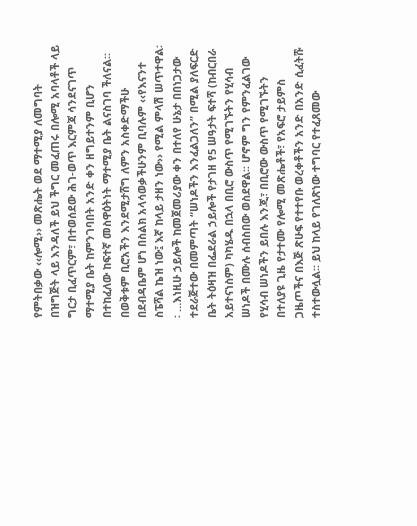የምትበቃው ‹‹ሎሚ›› መጽሔት ወደ ማተሚያ ለመግባት በዝግጅት ላይ እንዳለች ይህ ችግር መፈጠሩ በሎሚ አባላቶች ላይ ግርታ ቢፈጥርም፣ በተወሰደው ሕገ-ወጥ እርምጃ ሳንደናገጥ ማተሚያ ቤት ከምንገባበት አንድ ቀን ዘግይተንም ቢሆን በተከፈለው ከፍተኛ መስዋዕትነት ማተሚያ ቤት ልናስገባ ችለናል፡፡ በወቅቱም ቢሮአችን እንደሚታሸግ ለምን አስቀድማችሁ በደብዳቤም ሆነ በስልክ አላሳወቃችሁንም ቢባሉም ‹‹የእናንተ ስፔሻል ኬዝ ነው፤ እኛ ከላይ ታዘን ነው›› የሚል ምላሽ ሠጥተዋል፡፡ …እነዚሁ ኃይሎች ከመጀመሪያው ቀን በተለየ ሁኔታ በበነጋታው ተደራጅተው በመምጣት “ሠነዶችን እንፈልጋለን” በሚል ያለፍርድ ቤት ትዕዛዝ በፌደራል ኃይሎች የታገዘ የ5 ሠዓታት ፍተሻ (ከብርበራ አይተናነስም) ካካሄዱ በኋላ በቢሮ ውስጥ የሚገኙትን የሂሳብ ሠነዶች በሙሉ ሰብስበው ወስደዋል፡፡ ሆኖም ግን የምንፈልገው የሂሳብ ሠነዶችን ይበሉ እንጂ፣ በቢሮው ውስጥ የሚገኙትን በተለያዩ ጊዜ የታተሙ የሎሚ መጽሔቶች፣ የአፍሮ ታይምስ ጋዜጦችና በእጅ ጽሁፍ የተተየቡ ወረቀቶችን አንድ በአንድ ሲፈትሹ ተስተውሏል፡፡ ይህ ከላይ የገለጽነው ተግባር የተፈጸመው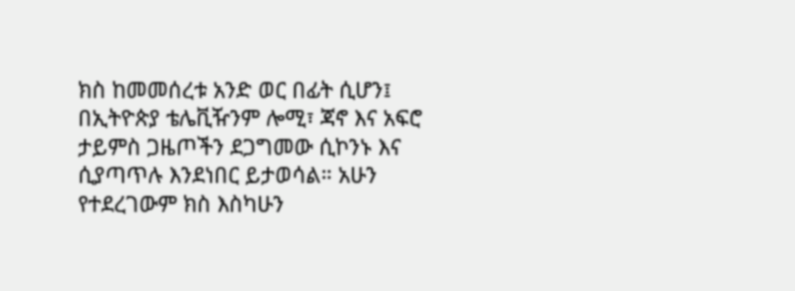ክስ ከመመሰረቱ አንድ ወር በፊት ሲሆን፤ በኢትዮጵያ ቴሌቪዥንም ሎሚ፣ ጃኖ እና አፍሮ ታይምስ ጋዜጦችን ደጋግመው ሲኮንኑ እና ሲያጣጥሉ እንደነበር ይታወሳል። አሁን የተደረገውም ክስ እስካሁን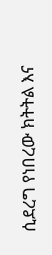ሲደረግ የነበረው ክትትል እና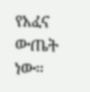የአፈና ውጤት ነው።